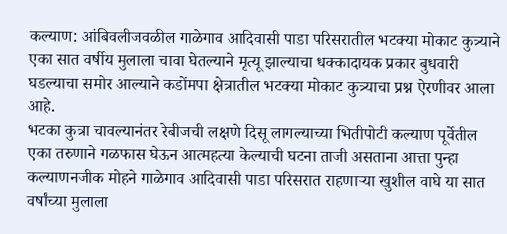कल्याण: आंबिवलीजवळील गाळेगाव आदिवासी पाडा परिसरातील भटक्या मोकाट कुत्र्याने एका सात वर्षीय मुलाला चावा घेतल्याने मृत्यू झाल्याचा धक्कादायक प्रकार बुधवारी घडल्याचा समोर आल्याने कडोंमपा क्षेत्रातील भटक्या मोकाट कुत्र्याचा प्रश्न ऐरणीवर आला आहे.
भटका कुत्रा चावल्यानंतर रेबीजची लक्षणे दिसू लागल्याच्या भितीपोटी कल्याण पूर्वेतील एका तरुणाने गळफास घेऊन आत्महत्या केल्याची घटना ताजी असताना आत्ता पुन्हा कल्याणनजीक मोहने गाळेगाव आदिवासी पाडा परिसरात राहणाऱ्या खुशील वाघे या सात वर्षांच्या मुलाला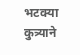भटक्या कुत्र्याने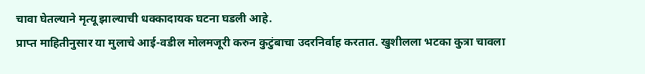चावा घेतल्याने मृत्यू झाल्याची धक्कादायक घटना घडली आहे.
प्राप्त माहितीनुसार या मुलाचे आई-वडील मोलमजूरी करुन कुटुंबाचा उदरनिर्वाह करतात. खुशीलला भटका कुत्रा चावला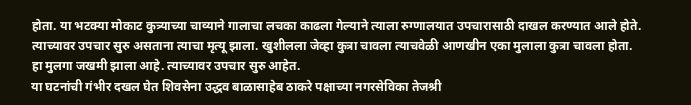होता. या भटक्या मोकाट कुत्र्याच्या चाव्याने गालाचा लचका काढला गेल्याने त्याला रुग्णालयात उपचारासाठी दाखल करण्यात आले होते. त्याच्यावर उपचार सुरु असताना त्याचा मृत्यू झाला. खुशीलला जेव्हा कुत्रा चावला त्याचवेळी आणखीन एका मुलाला कुत्रा चावला होता. हा मुलगा जखमी झाला आहे. त्याच्यावर उपचार सुरु आहेत.
या घटनांची गंभीर दखल घेत शिवसेना उद्धव बाळासाहेब ठाकरे पक्षाच्या नगरसेविका तेजश्री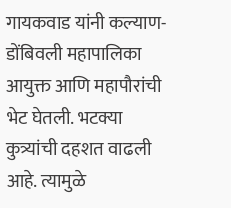गायकवाड यांनी कल्याण-डोंबिवली महापालिका आयुक्त आणि महापौरांची भेट घेतली. भटक्या कुत्र्यांची दहशत वाढली आहे. त्यामुळे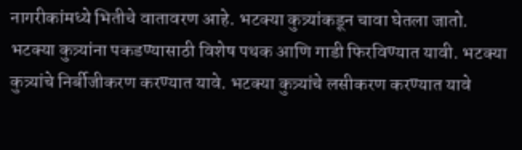नागरीकांमध्ये भितीचे वातावरण आहे. भटक्या कुत्र्यांकडून चावा घेतला जातो. भटक्या कुत्र्यांना पकडण्यासाठी विशेष पथक आणि गाडी फिरविण्यात यावी. भटक्या कुत्र्यांचे निर्बीजीकरण करण्यात यावे. भटक्या कुत्र्यांचे लसीकरण करण्यात यावे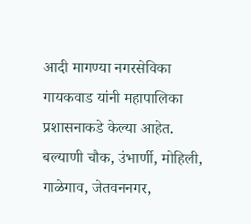आदी मागण्या नगरसेविका गायकवाड यांनी महापालिका प्रशासनाकडे केल्या आहेत.
बल्याणी चौक, उंभार्णी, मोहिली, गाळेगाव, जेतवननगर,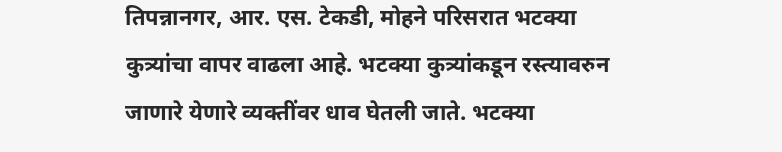तिपन्नानगर, आर. एस. टेकडी, मोहने परिसरात भटक्या कुत्र्यांचा वापर वाढला आहे. भटक्या कुत्र्यांकडून रस्त्यावरुन जाणारे येणारे व्यक्तींवर धाव घेतली जाते. भटक्या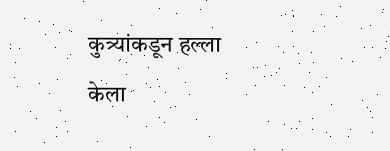कुत्र्यांकडून हल्ला केला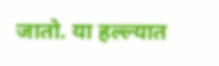जातो. या हल्ल्यात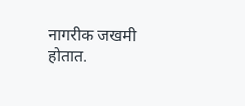नागरीक जखमी होतात.